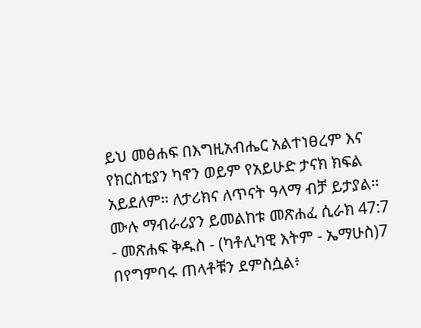ይህ መፅሐፍ በእግዚአብሔር አልተነፀረም እና የክርስቲያን ካኖን ወይም የአይሁድ ታናክ ክፍል አይደለም። ለታሪክና ለጥናት ዓላማ ብቻ ይታያል። ሙሉ ማብራሪያን ይመልከቱ መጽሐፈ ሲራክ 47:7 - መጽሐፍ ቅዱስ - (ካቶሊካዊ እትም - ኤማሁስ)7 በየግምባሩ ጠላቶቹን ደምስሷል፥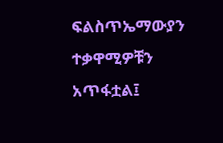ፍልስጥኤማውያን ተቃዋሚዎቹን አጥፋቷል፤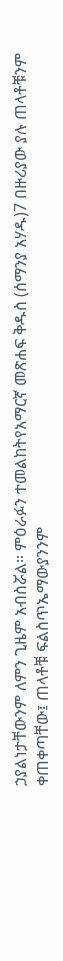ኃያልነታቸውንም ለምን ጊዜም አብስሯል። ምዕራፉን ተመልከትየአማርኛ መጽሐፍ ቅዱስ (ሰማንያ አሃዱ)7 በዙሪያው ያሉ ጠላቶቹንም ቀጠቀጣቸው፤ ጠላቶቹ ፍልስጥኤማውያንንም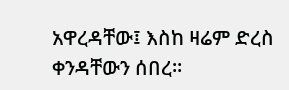አዋረዳቸው፤ እስከ ዛሬም ድረስ ቀንዳቸውን ሰበረ።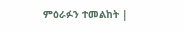ምዕራፉን ተመልከት |